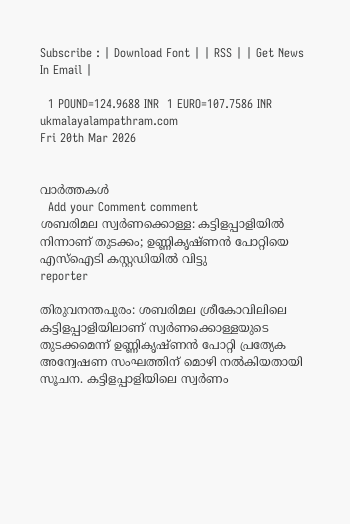Subscribe : | Download Font | | RSS | | Get News In Email |

  1 POUND=124.9688 INR  1 EURO=107.7586 INR
ukmalayalampathram.com
Fri 20th Mar 2026


വാര്‍ത്തകള്‍
  Add your Comment comment
ശബരിമല സ്വര്‍ണക്കൊള്ള: കട്ടിളപ്പാളിയില്‍ നിന്നാണ് തുടക്കം; ഉണ്ണികൃഷ്ണന്‍ പോറ്റിയെ എസ്ഐടി കസ്റ്റഡിയില്‍ വിട്ടു
reporter

തിരുവനന്തപുരം: ശബരിമല ശ്രീകോവിലിലെ കട്ടിളപ്പാളിയിലാണ് സ്വര്‍ണക്കൊള്ളയുടെ തുടക്കമെന്ന് ഉണ്ണികൃഷ്ണന്‍ പോറ്റി പ്രത്യേക അന്വേഷണ സംഘത്തിന് മൊഴി നല്‍കിയതായി സൂചന. കട്ടിളപ്പാളിയിലെ സ്വര്‍ണം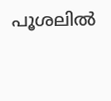പൂശലില്‍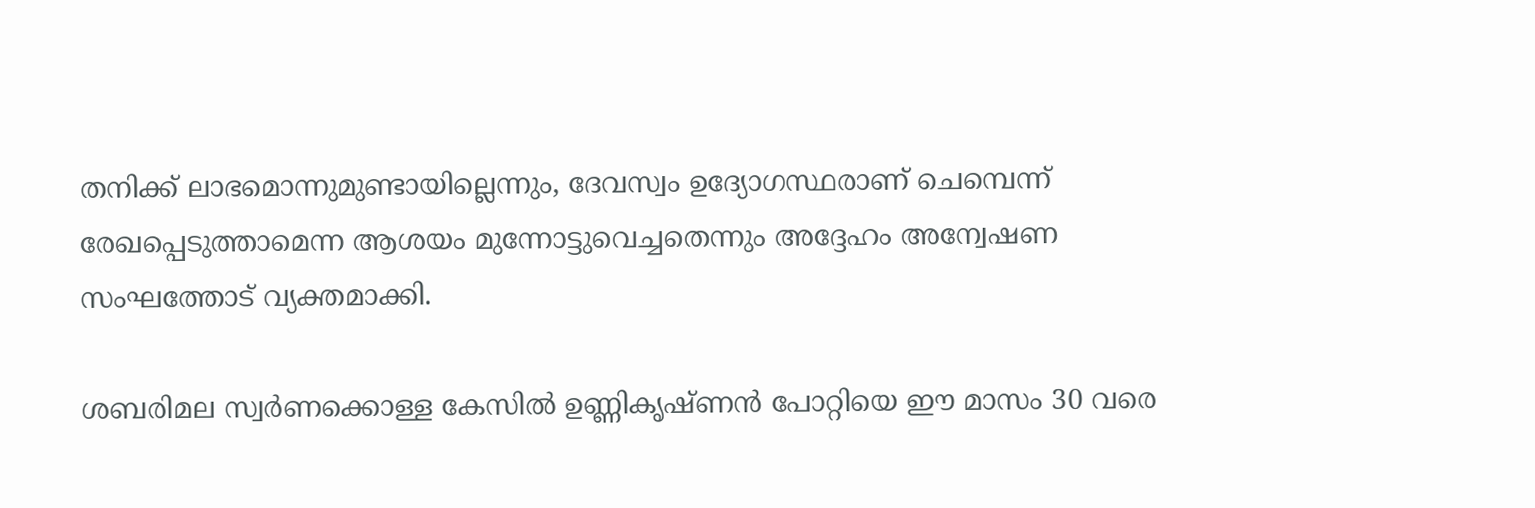തനിക്ക് ലാഭമൊന്നുമുണ്ടായില്ലെന്നും, ദേവസ്വം ഉദ്യോഗസ്ഥരാണ് ചെമ്പെന്ന് രേഖപ്പെടുത്താമെന്ന ആശയം മുന്നോട്ടുവെച്ചതെന്നും അദ്ദേഹം അന്വേഷണ സംഘത്തോട് വ്യക്തമാക്കി.

ശബരിമല സ്വര്‍ണക്കൊള്ള കേസില്‍ ഉണ്ണികൃഷ്ണന്‍ പോറ്റിയെ ഈ മാസം 30 വരെ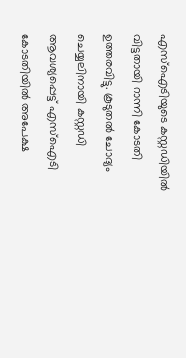എസ്ഐടിയുടെ കസ്റ്റഡിയില്‍ വിട്ടതായി റാന്നി കോടതി ഉത്തരവിട്ടു. കൂടുതല്‍ ചോദ്യം ചെയ്യലിനായി കസ്റ്റഡി ആവശ്യപ്പെട്ട് എസ്ഐടി കോടതിയില്‍ അപേക്ഷ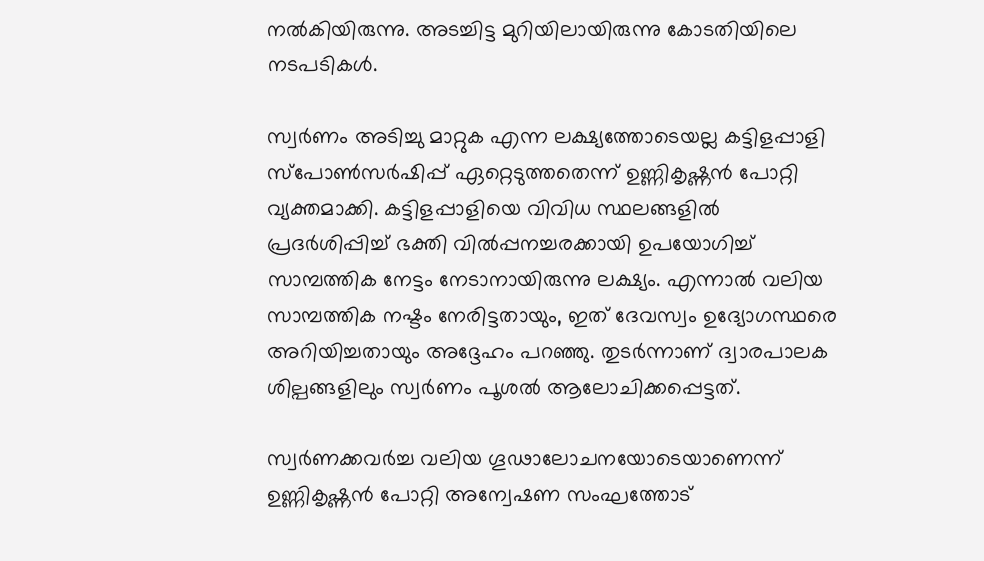നല്‍കിയിരുന്നു. അടച്ചിട്ട മുറിയിലായിരുന്നു കോടതിയിലെ നടപടികള്‍.

സ്വര്‍ണം അടിച്ചു മാറ്റുക എന്ന ലക്ഷ്യത്തോടെയല്ല കട്ടിളപ്പാളി സ്പോണ്‍സര്‍ഷിപ്പ് ഏറ്റെടുത്തതെന്ന് ഉണ്ണികൃഷ്ണന്‍ പോറ്റി വ്യക്തമാക്കി. കട്ടിളപ്പാളിയെ വിവിധ സ്ഥലങ്ങളില്‍ പ്രദര്‍ശിപ്പിച്ച് ഭക്തി വില്‍പ്പനച്ചരക്കായി ഉപയോഗിച്ച് സാമ്പത്തിക നേട്ടം നേടാനായിരുന്നു ലക്ഷ്യം. എന്നാല്‍ വലിയ സാമ്പത്തിക നഷ്ടം നേരിട്ടതായും, ഇത് ദേവസ്വം ഉദ്യോഗസ്ഥരെ അറിയിച്ചതായും അദ്ദേഹം പറഞ്ഞു. തുടര്‍ന്നാണ് ദ്വാരപാലക ശില്പങ്ങളിലും സ്വര്‍ണം പൂശല്‍ ആലോചിക്കപ്പെട്ടത്.

സ്വര്‍ണക്കവര്‍ച്ച വലിയ ഗൂഢാലോചനയോടെയാണെന്ന് ഉണ്ണികൃഷ്ണന്‍ പോറ്റി അന്വേഷണ സംഘത്തോട്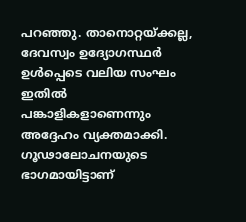പറഞ്ഞു. താനൊറ്റയ്ക്കല്ല, ദേവസ്വം ഉദ്യോഗസ്ഥര്‍ ഉള്‍പ്പെടെ വലിയ സംഘം ഇതില്‍ പങ്കാളികളാണെന്നും അദ്ദേഹം വ്യക്തമാക്കി. ഗൂഢാലോചനയുടെ ഭാഗമായിട്ടാണ്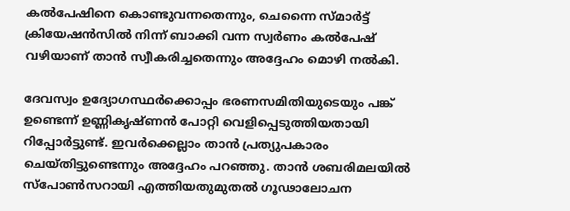കല്‍പേഷിനെ കൊണ്ടുവന്നതെന്നും, ചെന്നൈ സ്മാര്‍ട്ട് ക്രിയേഷന്‍സില്‍ നിന്ന് ബാക്കി വന്ന സ്വര്‍ണം കല്‍പേഷ് വഴിയാണ് താന്‍ സ്വീകരിച്ചതെന്നും അദ്ദേഹം മൊഴി നല്‍കി.

ദേവസ്വം ഉദ്യോഗസ്ഥര്‍ക്കൊപ്പം ഭരണസമിതിയുടെയും പങ്ക് ഉണ്ടെന്ന് ഉണ്ണികൃഷ്ണന്‍ പോറ്റി വെളിപ്പെടുത്തിയതായി റിപ്പോര്‍ട്ടുണ്ട്. ഇവര്‍ക്കെല്ലാം താന്‍ പ്രത്യുപകാരം ചെയ്തിട്ടുണ്ടെന്നും അദ്ദേഹം പറഞ്ഞു. താന്‍ ശബരിമലയില്‍ സ്പോണ്‍സറായി എത്തിയതുമുതല്‍ ഗൂഢാലോചന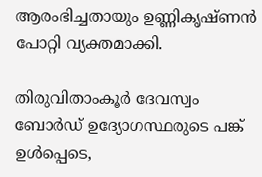ആരംഭിച്ചതായും ഉണ്ണികൃഷ്ണന്‍ പോറ്റി വ്യക്തമാക്കി.

തിരുവിതാംകൂര്‍ ദേവസ്വം ബോര്‍ഡ് ഉദ്യോഗസ്ഥരുടെ പങ്ക് ഉള്‍പ്പെടെ,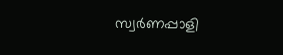സ്വര്‍ണപ്പാളി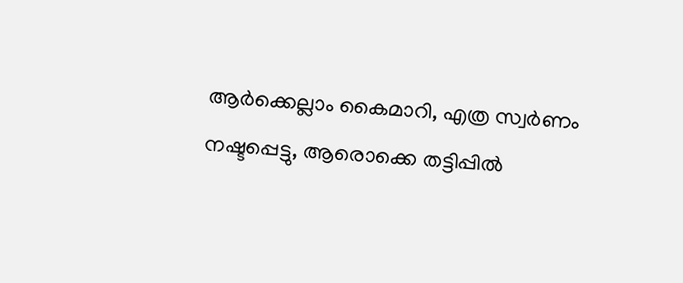ആര്‍ക്കെല്ലാം കൈമാറി, എത്ര സ്വര്‍ണം നഷ്ടപ്പെട്ടു, ആരൊക്കെ തട്ടിപ്പില്‍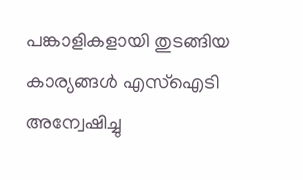പങ്കാളികളായി തുടങ്ങിയ കാര്യങ്ങള്‍ എസ്ഐടി അന്വേഷിച്ചു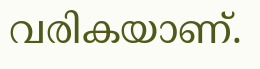വരികയാണ്.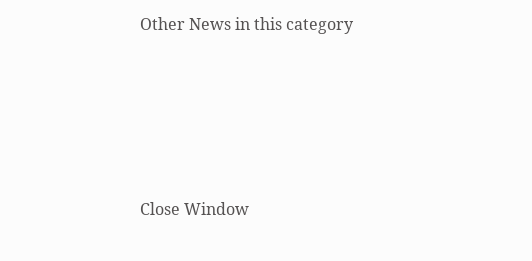Other News in this category








Close Window